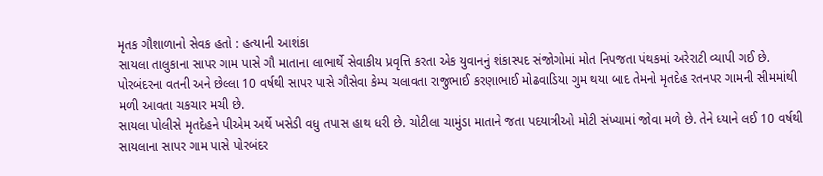મૃતક ગૌશાળાનો સેવક હતો : હત્યાની આશંકા
સાયલા તાલુકાના સાપર ગામ પાસે ગૌ માતાના લાભાર્થે સેવાકીય પ્રવૃત્તિ કરતા એક યુવાનનું શંકાસ્પદ સંજોગોમાં મોત નિપજતા પંથકમાં અરેરાટી વ્યાપી ગઈ છે. પોરબંદરના વતની અને છેલ્લા 10 વર્ષથી સાપર પાસે ગૌસેવા કેમ્પ ચલાવતા રાજુભાઈ કરણાભાઈ મોઢવાડિયા ગુમ થયા બાદ તેમનો મૃતદેહ રતનપર ગામની સીમમાંથી મળી આવતા ચકચાર મચી છે.
સાયલા પોલીસે મૃતદેહને પીએમ અર્થે ખસેડી વધુ તપાસ હાથ ધરી છે. ચોટીલા ચામુંડા માતાને જતા પદયાત્રીઓ મોટી સંખ્યામાં જોવા મળે છે. તેને ધ્યાને લઈ 10 વર્ષથી સાયલાના સાપર ગામ પાસે પોરબંદર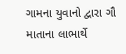ગામના યુવાનો દ્વારા ગૌ માતાના લાભાર્થે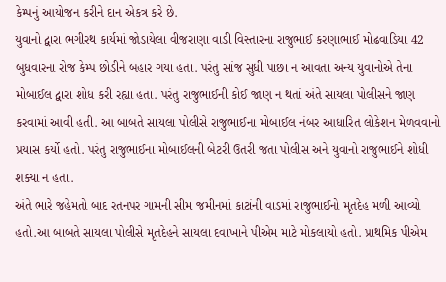કેમ્પનું આયોજન કરીને દાન એકત્ર કરે છે.
યુવાનો દ્વારા ભગીરથ કાર્યમાં જોડાયેલા વીજરાણા વાડી વિસ્તારના રાજુભાઈ કરણાભાઈ મોઢવાડિયા 42 બુધવારના રોજ કેમ્પ છોડીને બહાર ગયા હતા. પરંતુ સાંજ સુધી પાછા ન આવતા અન્ય યુવાનોએ તેના મોબાઈલ દ્વારા શોધ કરી રહ્યા હતા. પરંતુ રાજુભાઈની કોઈ જાણ ન થતાં અંતે સાયલા પોલીસને જાણ કરવામાં આવી હતી. આ બાબતે સાયલા પોલીસે રાજુભાઈના મોબાઈલ નંબર આધારિત લોકેશન મેળવવાનો પ્રયાસ કર્યો હતો. પરંતુ રાજુભાઈના મોબાઈલની બેટરી ઉતરી જતા પોલીસ અને યુવાનો રાજુભાઈને શોધી શક્યા ન હતા.
અંતે ભારે જહેમતો બાદ રતનપર ગામની સીમ જમીનમાં કાટાંની વાડમાં રાજુભાઈનો મૃતદેહ મળી આવ્યો હતો.આ બાબતે સાયલા પોલીસે મૃતદેહને સાયલા દવાખાને પીએમ માટે મોકલાયો હતો. પ્રાથમિક પીએમ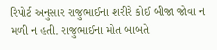રિપોર્ટ અનુસાર રાજુભાઈના શરીરે કોઈ બીજા જોવા ન મળી ન હતી. રાજુભાઈના મોત બાબતે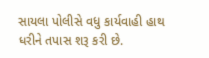સાયલા પોલીસે વધુ કાર્યવાહી હાથ ધરીને તપાસ શરૂ કરી છે.